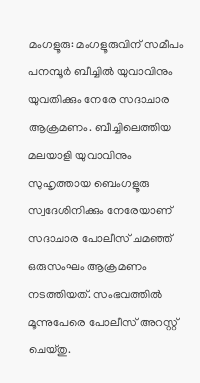മംഗളൂരു: മംഗളൂരുവിന് സമീപം പനമ്പൂര്‍ ബീച്ചില്‍ യുവാവിനും യുവതിക്കും നേരേ സദാചാര ആക്രമണം. ബീച്ചിലെത്തിയ മലയാളി യുവാവിനും സുഹൃത്തായ ബെംഗളൂരു സ്വദേശിനിക്കും നേരേയാണ് സദാചാര പോലീസ് ചമഞ്ഞ് ഒരുസംഘം ആക്രമണം നടത്തിയത്. സംഭവത്തില്‍ മൂന്നുപേരെ പോലീസ് അറസ്റ്റ് ചെയ്തു.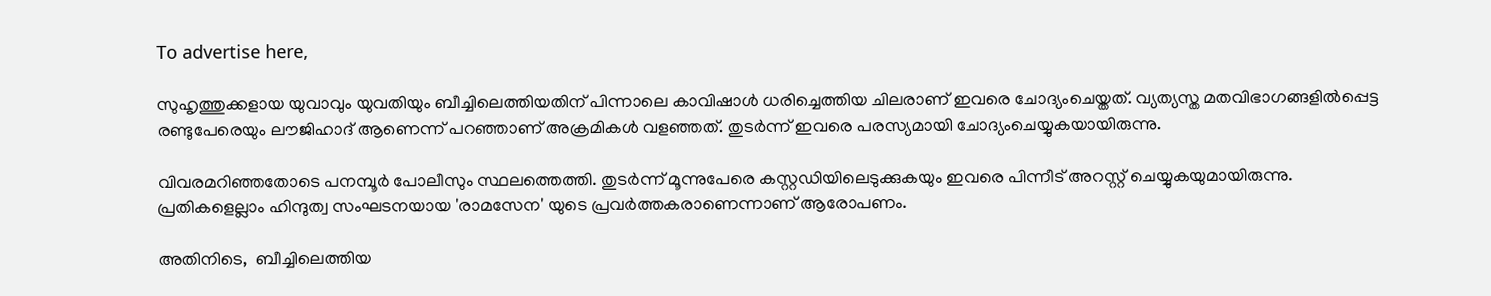To advertise here,

സുഹൃത്തുക്കളായ യുവാവും യുവതിയും ബീച്ചിലെത്തിയതിന് പിന്നാലെ കാവിഷാള്‍ ധരിച്ചെത്തിയ ചിലരാണ് ഇവരെ ചോദ്യംചെയ്തത്. വ്യത്യസ്ത മതവിഭാഗങ്ങളില്‍പ്പെട്ട രണ്ടുപേരെയും ലൗജിഹാദ് ആണെന്ന് പറഞ്ഞാണ് അക്രമികള്‍ വളഞ്ഞത്. തുടര്‍ന്ന് ഇവരെ പരസ്യമായി ചോദ്യംചെയ്യുകയായിരുന്നു.

വിവരമറിഞ്ഞതോടെ പനമ്പൂര്‍ പോലീസും സ്ഥലത്തെത്തി. തുടര്‍ന്ന് മൂന്നുപേരെ കസ്റ്റഡിയിലെടുക്കുകയും ഇവരെ പിന്നീട് അറസ്റ്റ് ചെയ്യുകയുമായിരുന്നു. പ്രതികളെല്ലാം ഹിന്ദുത്വ സംഘടനയായ 'രാമസേന' യുടെ പ്രവര്‍ത്തകരാണെന്നാണ് ആരോപണം.

അതിനിടെ,  ബീച്ചിലെത്തിയ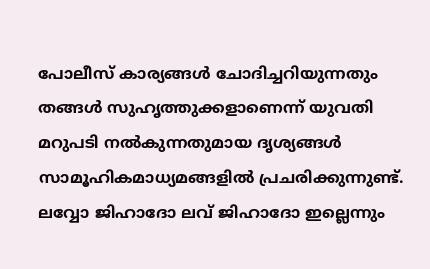പോലീസ് കാര്യങ്ങള്‍ ചോദിച്ചറിയുന്നതും തങ്ങള്‍ സുഹൃത്തുക്കളാണെന്ന് യുവതി മറുപടി നല്‍കുന്നതുമായ ദൃശ്യങ്ങള്‍ സാമൂഹികമാധ്യമങ്ങളില്‍ പ്രചരിക്കുന്നുണ്ട്. ലവ്വോ ജിഹാദോ ലവ് ജിഹാദോ ഇല്ലെന്നും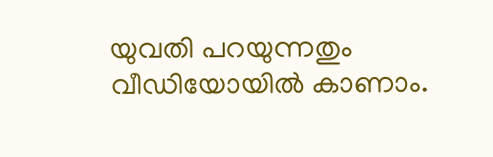യുവതി പറയുന്നതും വീഡിയോയില്‍ കാണാം.